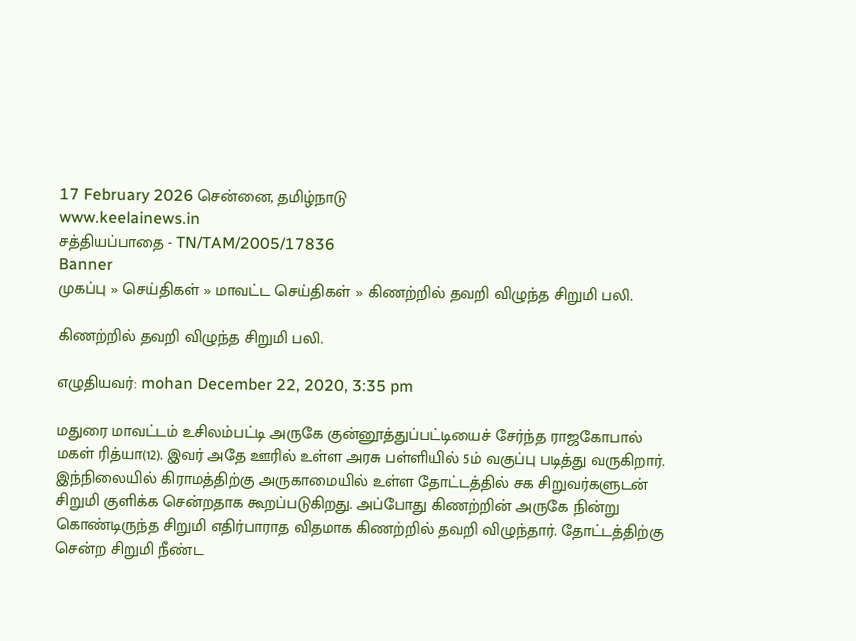17 February 2026 சென்னை, தமிழ்நாடு
www.keelainews.in
சத்தியப்பாதை - TN/TAM/2005/17836
Banner
முகப்பு » செய்திகள் » மாவட்ட செய்திகள் » கிணற்றில் தவறி விழுந்த சிறுமி பலி.

கிணற்றில் தவறி விழுந்த சிறுமி பலி.

எழுதியவர்: mohan December 22, 2020, 3:35 pm

மதுரை மாவட்டம் உசிலம்பட்டி அருகே குன்னூத்துப்பட்டியைச் சேர்ந்த ராஜகோபால் மகள் ரித்யா(12). இவர் அதே ஊரில் உள்ள அரசு பள்ளியில் 5ம் வகுப்பு படித்து வருகிறார். இந்நிலையில் கிராமத்திற்கு அருகாமையில் உள்ள தோட்டத்தில் சக சிறுவர்களுடன் சிறுமி குளிக்க சென்றதாக கூறப்படுகிறது. அப்போது கிணற்றின் அருகே நின்று கொண்டிருந்த சிறுமி எதிர்பாராத விதமாக கிணற்றில் தவறி விழுந்தார். தோட்டத்திற்கு சென்ற சிறுமி நீண்ட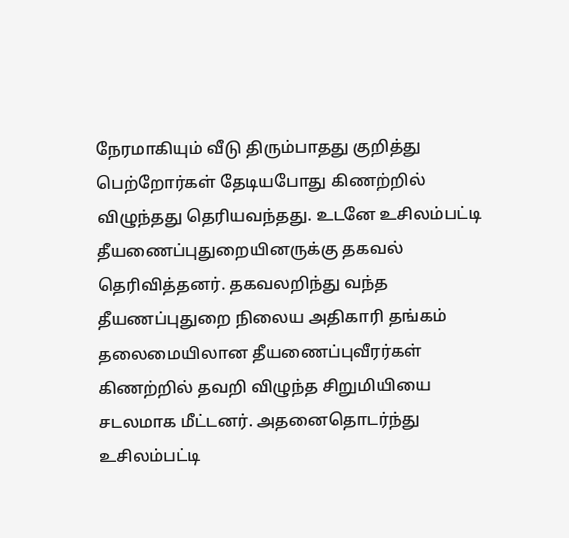நேரமாகியும் வீடு திரும்பாதது குறித்து பெற்றோர்கள் தேடியபோது கிணற்றில் விழுந்தது தெரியவந்தது. உடனே உசிலம்பட்டி தீயணைப்புதுறையினருக்கு தகவல் தெரிவித்தனர். தகவலறிந்து வந்த தீயணப்புதுறை நிலைய அதிகாரி தங்கம் தலைமையிலான தீயணைப்புவீரர்கள் கிணற்றில் தவறி விழுந்த சிறுமியியை சடலமாக மீட்டனர். அதனைதொடர்ந்து உசிலம்பட்டி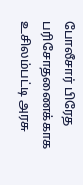போலீசார் பிரேத பரிசோதணைக்காக உசிலம்பட்டி அரசு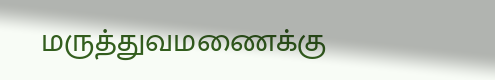மருத்துவமணைக்கு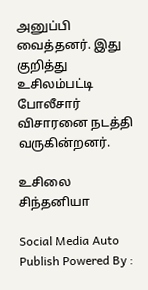அனுப்பி வைத்தனர். இது குறித்து உசிலம்பட்டி போலீசார் விசாரனை நடத்தி வருகின்றனர்.

உசிலை சிந்தனியா

Social Media Auto Publish Powered By :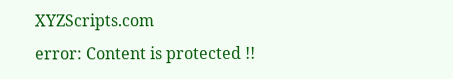XYZScripts.com
error: Content is protected !!